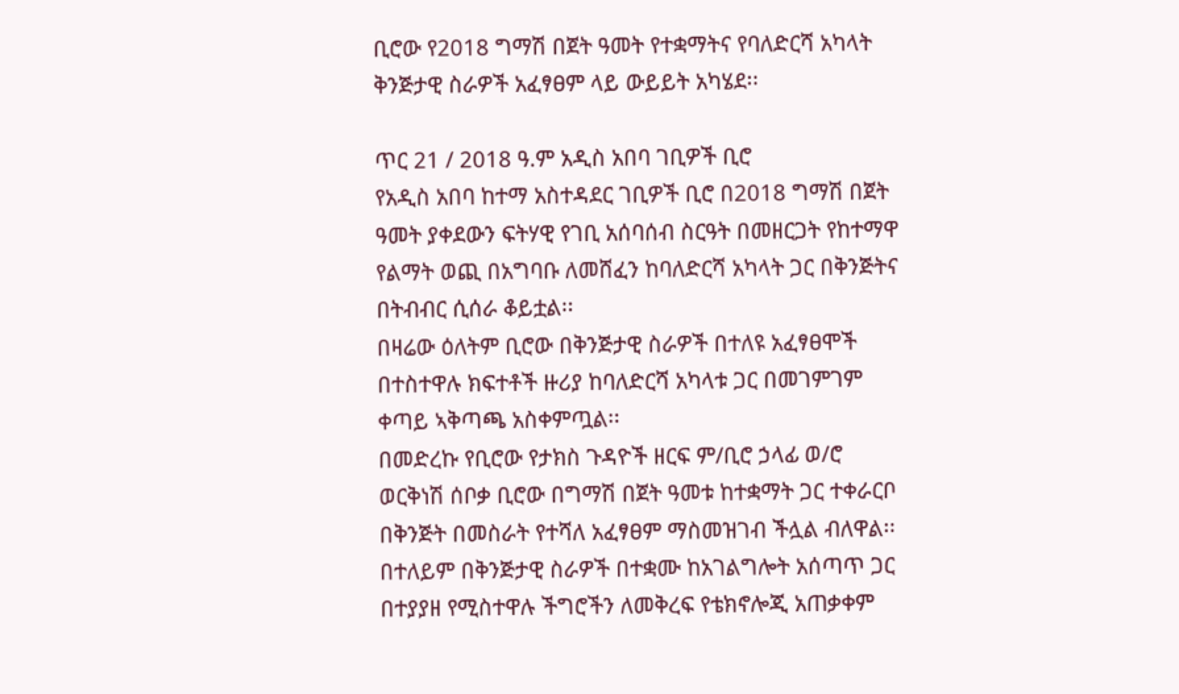ቢሮው የ2018 ግማሽ በጀት ዓመት የተቋማትና የባለድርሻ አካላት ቅንጅታዊ ስራዎች አፈፃፀም ላይ ውይይት አካሄደ፡፡

ጥር 21 / 2018 ዓ.ም አዲስ አበባ ገቢዎች ቢሮ
የአዲስ አበባ ከተማ አስተዳደር ገቢዎች ቢሮ በ2018 ግማሽ በጀት ዓመት ያቀደውን ፍትሃዊ የገቢ አሰባሰብ ስርዓት በመዘርጋት የከተማዋ የልማት ወጪ በአግባቡ ለመሸፈን ከባለድርሻ አካላት ጋር በቅንጅትና በትብብር ሲሰራ ቆይቷል፡፡
በዛሬው ዕለትም ቢሮው በቅንጅታዊ ስራዎች በተለዩ አፈፃፀሞች በተስተዋሉ ክፍተቶች ዙሪያ ከባለድርሻ አካላቱ ጋር በመገምገም ቀጣይ ኣቅጣጫ አስቀምጧል፡፡
በመድረኩ የቢሮው የታክስ ጉዳዮች ዘርፍ ም/ቢሮ ኃላፊ ወ/ሮ ወርቅነሽ ሰቦቃ ቢሮው በግማሽ በጀት ዓመቱ ከተቋማት ጋር ተቀራርቦ በቅንጅት በመስራት የተሻለ አፈፃፀም ማስመዝገብ ችሏል ብለዋል፡፡
በተለይም በቅንጅታዊ ስራዎች በተቋሙ ከአገልግሎት አሰጣጥ ጋር በተያያዘ የሚስተዋሉ ችግሮችን ለመቅረፍ የቴክኖሎጂ አጠቃቀም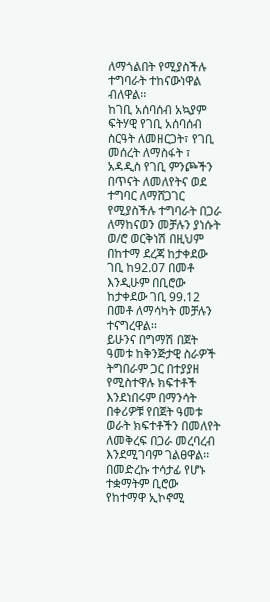ለማጎልበት የሚያስችሉ ተግባራት ተከናውነዋል ብለዋል፡፡
ከገቢ አሰባሰብ አኳያም ፍትሃዊ የገቢ አሰባሰብ ስርዓት ለመዘርጋት፣ የገቢ መሰረት ለማስፋት ፣ አዳዲስ የገቢ ምንጮችን በጥናት ለመለየትና ወደ ተግባር ለማሸጋገር የሚያስችሉ ተግባራት በጋራ ለማከናወን መቻሉን ያነሱት ወ/ሮ ወርቅነሽ በዚህም በከተማ ደረጃ ከታቀደው ገቢ ከ92.07 በመቶ እንዲሁም በቢሮው ከታቀደው ገቢ 99.12 በመቶ ለማሳካት መቻሉን ተናግረዋል፡፡
ይሁንና በግማሽ በጀት ዓመቱ ከቅንጅታዊ ስራዎች ትግበራም ጋር በተያያዘ የሚስተዋሉ ክፍተቶች እንደነበሩም በማንሳት በቀሪዎቹ የበጀት ዓመቱ ወራት ክፍተቶችን በመለየት ለመቅረፍ በጋራ መረባረብ እንደሚገባም ገልፀዋል፡፡
በመድረኩ ተሳታፊ የሆኑ ተቋማትም ቢሮው የከተማዋ ኢኮኖሚ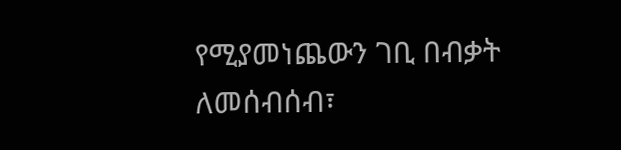የሚያመነጨውን ገቢ በብቃት ለመሰብሰብ፣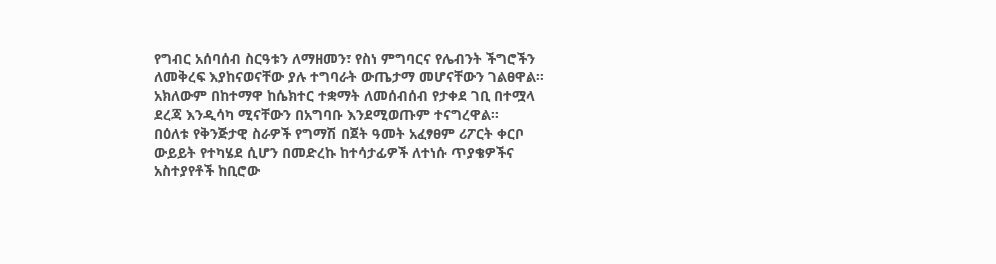የግብር አሰባሰብ ስርዓቱን ለማዘመን፣ የስነ ምግባርና የሌብንት ችግሮችን ለመቅረፍ እያከናወናቸው ያሉ ተግባራት ውጤታማ መሆናቸውን ገልፀዋል፡፡
አክለውም በከተማዋ ከሴክተር ተቋማት ለመሰብሰብ የታቀደ ገቢ በተሟላ ደረጃ እንዲሳካ ሚናቸውን በአግባቡ እንደሚወጡም ተናግረዋል፡፡
በዕለቱ የቅንጅታዊ ስራዎች የግማሽ በጀት ዓመት አፈፃፀም ሪፖርት ቀርቦ ውይይት የተካሄደ ሲሆን በመድረኩ ከተሳታፊዎች ለተነሱ ጥያቄዎችና አስተያየቶች ከቢሮው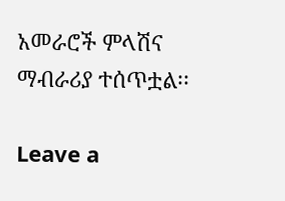አመራሮች ምላሽና ማብራሪያ ተሰጥቷል፡፡

Leave a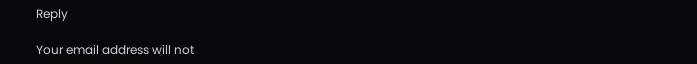Reply

Your email address will not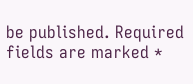be published. Required fields are marked *